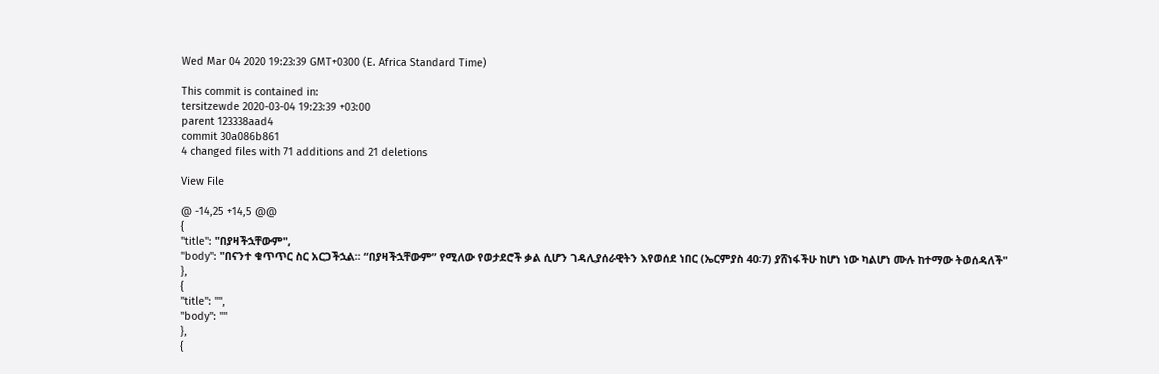Wed Mar 04 2020 19:23:39 GMT+0300 (E. Africa Standard Time)

This commit is contained in:
tersitzewde 2020-03-04 19:23:39 +03:00
parent 123338aad4
commit 30a086b861
4 changed files with 71 additions and 21 deletions

View File

@ -14,25 +14,5 @@
{
"title": "በያዛችኋቸውም",
"body": "በናንተ ቁጥጥር ስር አርጋችኋል፡፡ “በያዛችኋቸውም” የሚለው የወታደሮች ቃል ሲሆን ገዳሊያሰራዊትን እየወሰደ ነበር (ኤርምያስ 40፡7) ያሸነፋችሁ ከሆነ ነው ካልሆነ ሙሉ ከተማው ትወሰዳለች"
},
{
"title": "",
"body": ""
},
{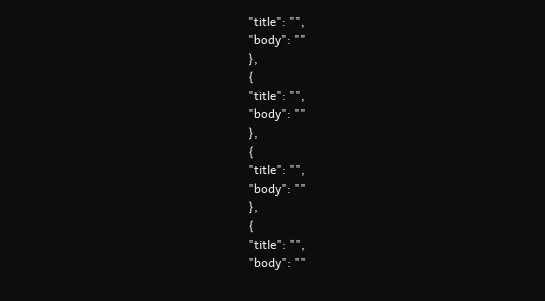"title": "",
"body": ""
},
{
"title": "",
"body": ""
},
{
"title": "",
"body": ""
},
{
"title": "",
"body": ""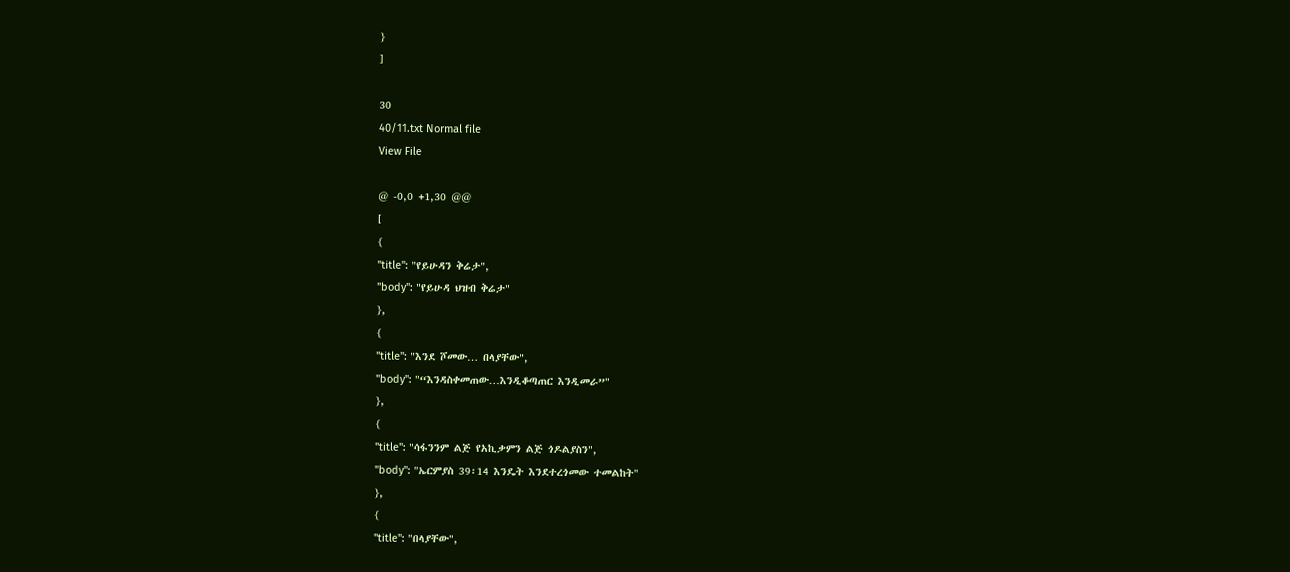}
]

30
40/11.txt Normal file
View File

@ -0,0 +1,30 @@
[
{
"title": "የይሁዳን ቅሬታ",
"body": "የይሁዳ ህዝብ ቅሬታ"
},
{
"title": "እንደ ሾመው… በላያቸው",
"body": "“እንዳስቀመጠው…እንዲቆጣጠር እንዲመራ”"
},
{
"title": "ሳፋንንም ልጅ የአኪቃምን ልጅ ጎዶልያስን",
"body": "ኤርምያስ 39፡14 እንዴት እንደተረጎመው ተመልከት"
},
{
"title": "በላያቸው",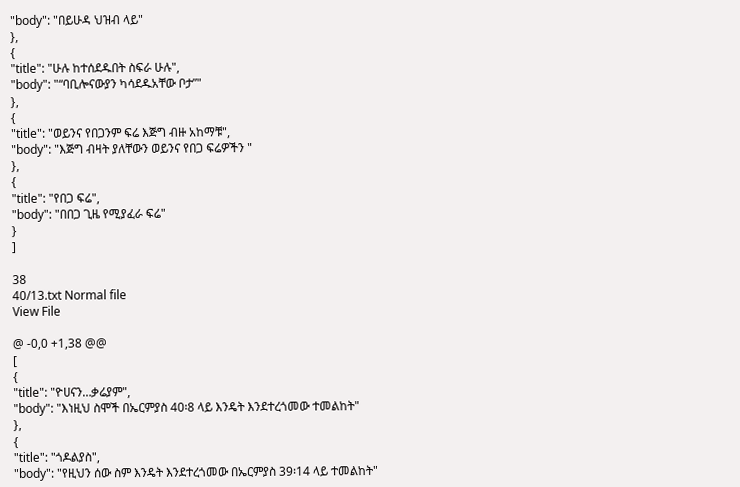"body": "በይሁዳ ህዝብ ላይ"
},
{
"title": "ሁሉ ከተሰደዱበት ስፍራ ሁሉ",
"body": "“ባቢሎናውያን ካሳደዱአቸው ቦታ”"
},
{
"title": "ወይንና የበጋንም ፍሬ እጅግ ብዙ አከማቹ",
"body": "እጅግ ብዛት ያለቸውን ወይንና የበጋ ፍሬዎችን "
},
{
"title": "የበጋ ፍሬ",
"body": "በበጋ ጊዜ የሚያፈራ ፍሬ"
}
]

38
40/13.txt Normal file
View File

@ -0,0 +1,38 @@
[
{
"title": "ዮሀናን…ቃሬያም",
"body": "እነዚህ ስሞች በኤርምያስ 40፡8 ላይ እንዴት እንደተረጎመው ተመልከት"
},
{
"title": "ጎዶልያስ",
"body": "የዚህን ሰው ስም እንዴት እንደተረጎመው በኤርምያስ 39፡14 ላይ ተመልከት"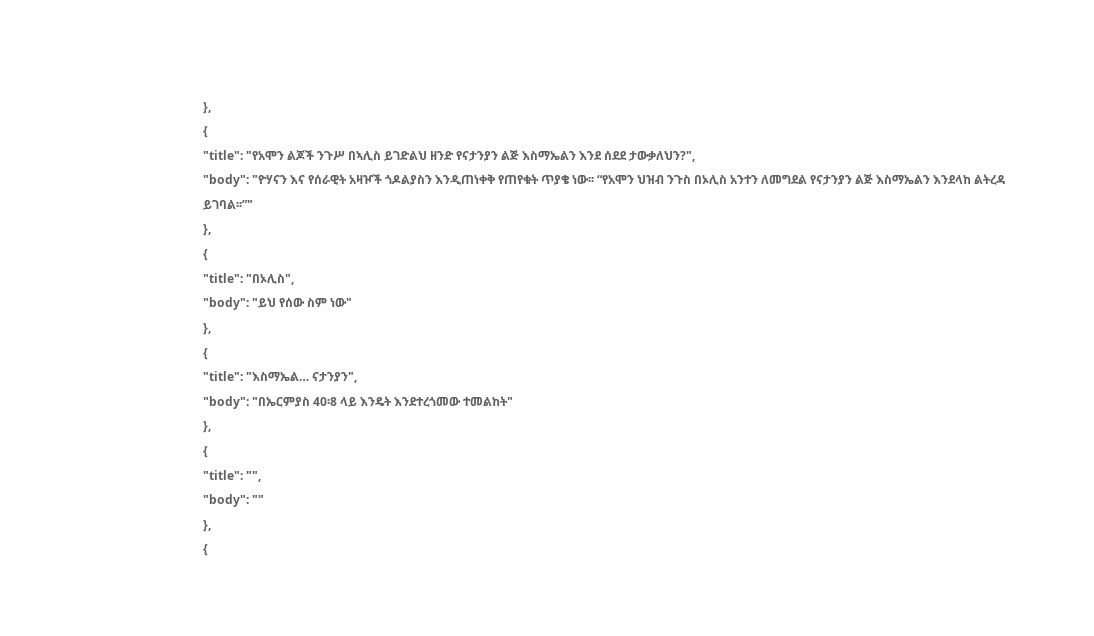},
{
"title": "የአሞን ልጆች ንጉሥ በኣሊስ ይገድልህ ዘንድ የናታንያን ልጅ እስማኤልን እንደ ሰደደ ታውቃለህን?",
"body": "ዮሃናን እና የሰራዊት አዛዦች ጎዶልያስን እንዲጠነቀቅ የጠየቁት ጥያቄ ነው፡፡ “የአሞን ህዝብ ንጉስ በኦሊስ አንተን ለመግደል የናታንያን ልጅ እስማኤልን እንደላከ ልትረዳ ይገባል፡፡”"
},
{
"title": "በኦሊስ",
"body": "ይህ የሰው ስም ነው"
},
{
"title": "እስማኤል… ናታንያን",
"body": "በኤርምያስ 40፡8 ላይ እንዴት እንደተረጎመው ተመልከት"
},
{
"title": "",
"body": ""
},
{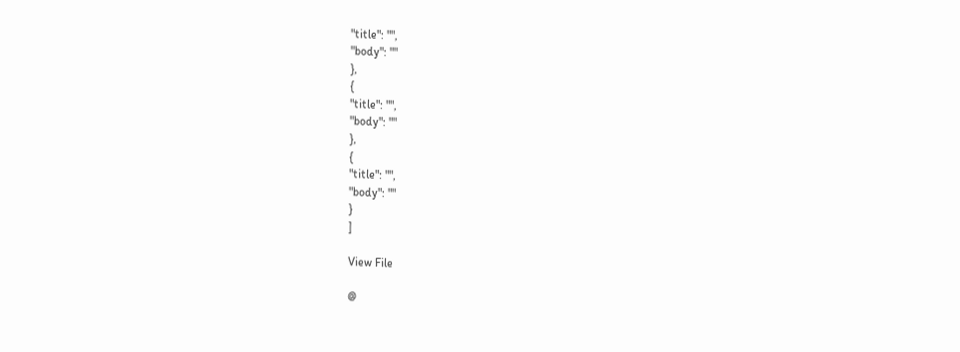"title": "",
"body": ""
},
{
"title": "",
"body": ""
},
{
"title": "",
"body": ""
}
]

View File

@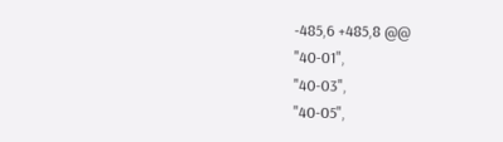-485,6 +485,8 @@
"40-01",
"40-03",
"40-05",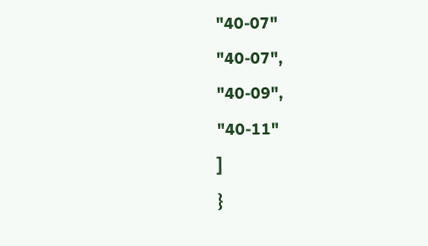"40-07"
"40-07",
"40-09",
"40-11"
]
}